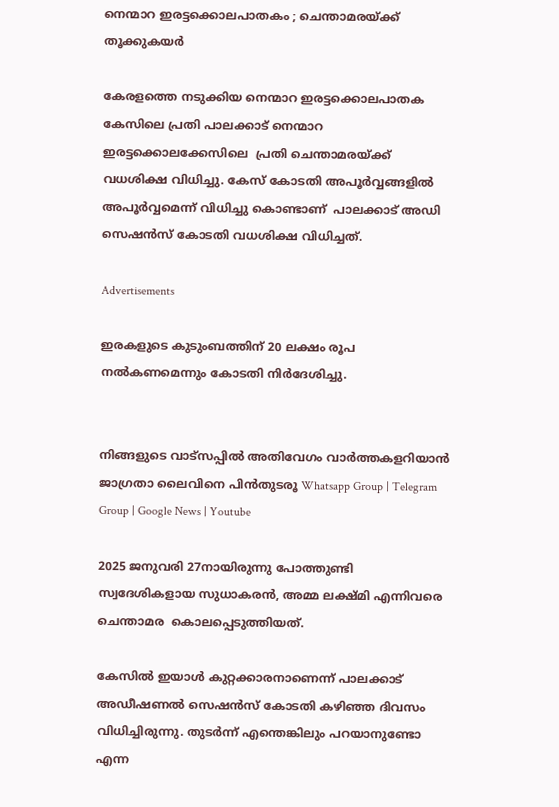നെന്മാറ ഇരട്ടക്കൊലപാതകം ; ചെന്താമരയ്ക്ക് തൂക്കുകയർ

കേരളത്തെ നടുക്കിയ നെന്മാറ ഇരട്ടക്കൊലപാതക കേസിലെ പ്രതി പാലക്കാട് നെന്മാറ ഇരട്ടക്കൊലക്കേസിലെ  പ്രതി ചെന്താമരയ്ക്ക് വധശിക്ഷ വിധിച്ചു. കേസ് കോടതി അപൂർവ്വങ്ങളിൽ അപൂർവ്വമെന്ന് വിധിച്ചു കൊണ്ടാണ്  പാലക്കാട് അഡി സെഷൻസ് കോടതി വധശിക്ഷ വിധിച്ചത്.

Advertisements

ഇരകളുടെ കുടുംബത്തിന് 20 ലക്ഷം രൂപ നൽകണമെന്നും കോടതി നിർദേശിച്ചു.


നിങ്ങളുടെ വാട്സപ്പിൽ അതിവേഗം വാർത്തകളറിയാൻ ജാഗ്രതാ ലൈവിനെ പിൻതുടരൂ Whatsapp Group | Telegram Group | Google News | Youtube

2025 ജനുവരി 27നായിരുന്നു പോത്തുണ്ടി സ്വദേശികളായ സുധാകരൻ, അമ്മ ലക്ഷ്മി എന്നിവരെ ചെന്താമര  കൊലപ്പെടുത്തിയത്.

കേസിൽ ഇയാൾ കുറ്റക്കാരനാണെന്ന് പാലക്കാട് അഡീഷണൽ സെഷൻസ് കോടതി കഴിഞ്ഞ ദിവസം വിധിച്ചിരുന്നു. തുടർന്ന് എന്തെങ്കിലും പറയാനുണ്ടോ എന്ന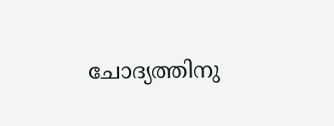ചോദ്യത്തിനു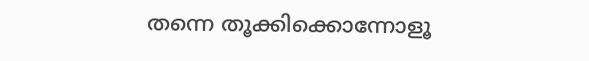തന്നെ തൂക്കിക്കൊന്നോളൂ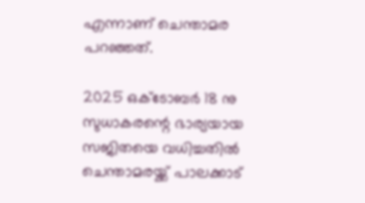എന്നാണ് ചെന്താമര പറഞ്ഞത്.

2025 ഒക്ടോബർ 18 നു സുധാകരന്റെ ഭാര്യയായ സജിതയെ വധിച്ചതിൽ ചെന്താമരയ്ക്ക് പാലക്കാട്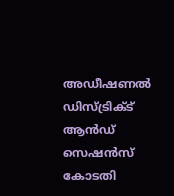അഡീഷണൽ ഡിസ്ട്രിക്ട് ആൻഡ് സെഷൻസ് കോടതി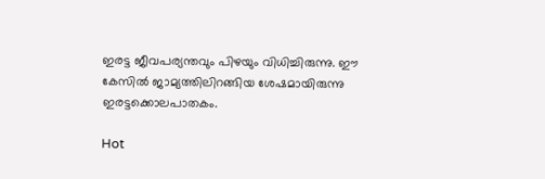ഇരട്ട ജീവപര്യന്തവും പിഴയും വിധിച്ചിരുന്നു. ഈ കേസിൽ ജാമ്യത്തിലിറങ്ങിയ ശേഷമായിരുന്നു ഇരട്ടക്കൊലപാതകം.

Hot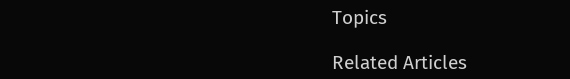Topics

Related Articles